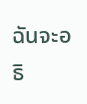ฉันจะอธิ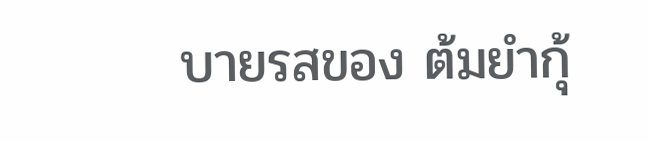บายรสของ ต้มยำกุ้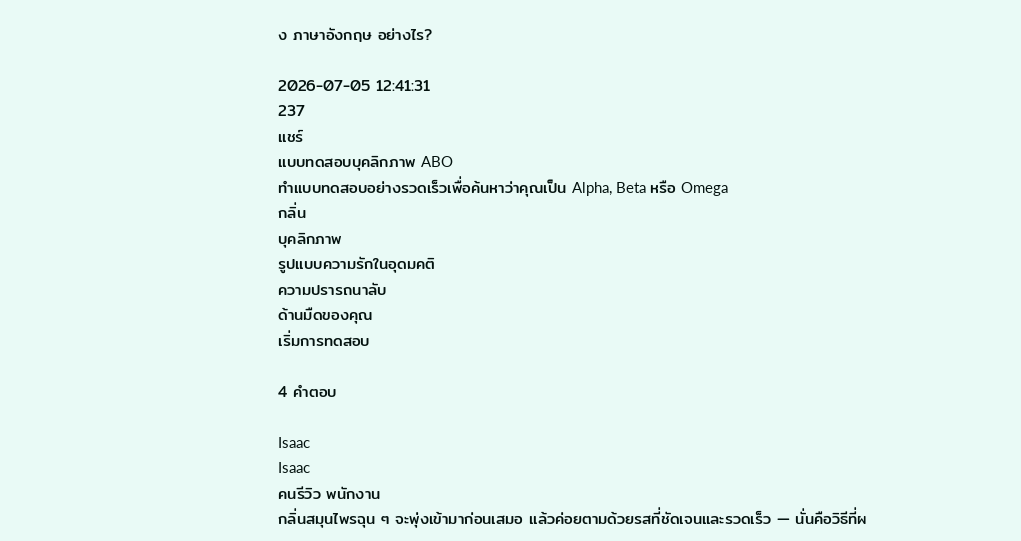ง ภาษาอังกฤษ อย่างไร?

2026-07-05 12:41:31
237
แชร์
แบบทดสอบบุคลิกภาพ ABO
ทำแบบทดสอบอย่างรวดเร็วเพื่อค้นหาว่าคุณเป็น Alpha, Beta หรือ Omega
กลิ่น
บุคลิกภาพ
รูปแบบความรักในอุดมคติ
ความปรารถนาลับ
ด้านมืดของคุณ
เริ่มการทดสอบ

4 คำตอบ

Isaac
Isaac
คนรีวิว พนักงาน
กลิ่นสมุนไพรฉุน ๆ จะพุ่งเข้ามาก่อนเสมอ แล้วค่อยตามด้วยรสที่ชัดเจนและรวดเร็ว — นั่นคือวิธีที่ผ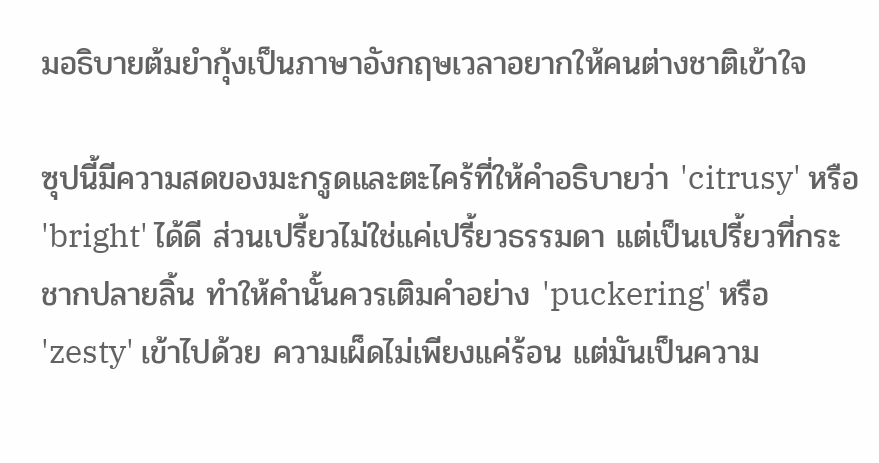มอธิบายต้มยำกุ้งเป็นภาษาอังกฤษเวลาอยากให้คนต่างชาติเข้าใจ

ซุปนี้มีความสดของมะกรูดและตะไคร้ที่ให้คำอธิบายว่า 'citrusy' หรือ 'bright' ได้ดี ส่วนเปรี้ยวไม่ใช่แค่เปรี้ยวธรรมดา แต่เป็นเปรี้ยวที่กระชากปลายลิ้น ทำให้คำนั้นควรเติมคำอย่าง 'puckering' หรือ 'zesty' เข้าไปด้วย ความเผ็ดไม่เพียงแค่ร้อน แต่มันเป็นความ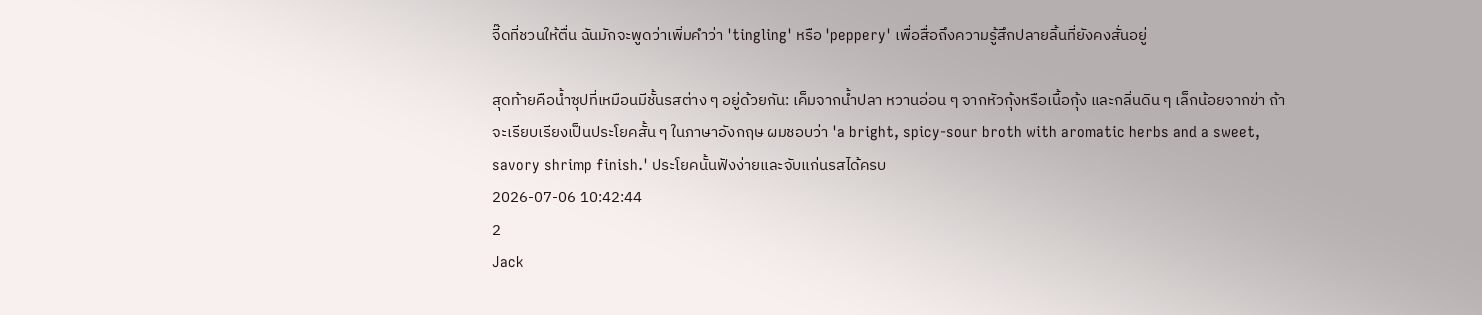จี๊ดที่ชวนให้ตื่น ฉันมักจะพูดว่าเพิ่มคำว่า 'tingling' หรือ 'peppery' เพื่อสื่อถึงความรู้สึกปลายลิ้นที่ยังคงสั่นอยู่

สุดท้ายคือน้ำซุปที่เหมือนมีชั้นรสต่าง ๆ อยู่ด้วยกัน: เค็มจากน้ำปลา หวานอ่อน ๆ จากหัวกุ้งหรือเนื้อกุ้ง และกลิ่นดิน ๆ เล็กน้อยจากข่า ถ้าจะเรียบเรียงเป็นประโยคสั้น ๆ ในภาษาอังกฤษ ผมชอบว่า 'a bright, spicy-sour broth with aromatic herbs and a sweet, savory shrimp finish.' ประโยคนั้นฟังง่ายและจับแก่นรสได้ครบ
2026-07-06 10:42:44
2
Jack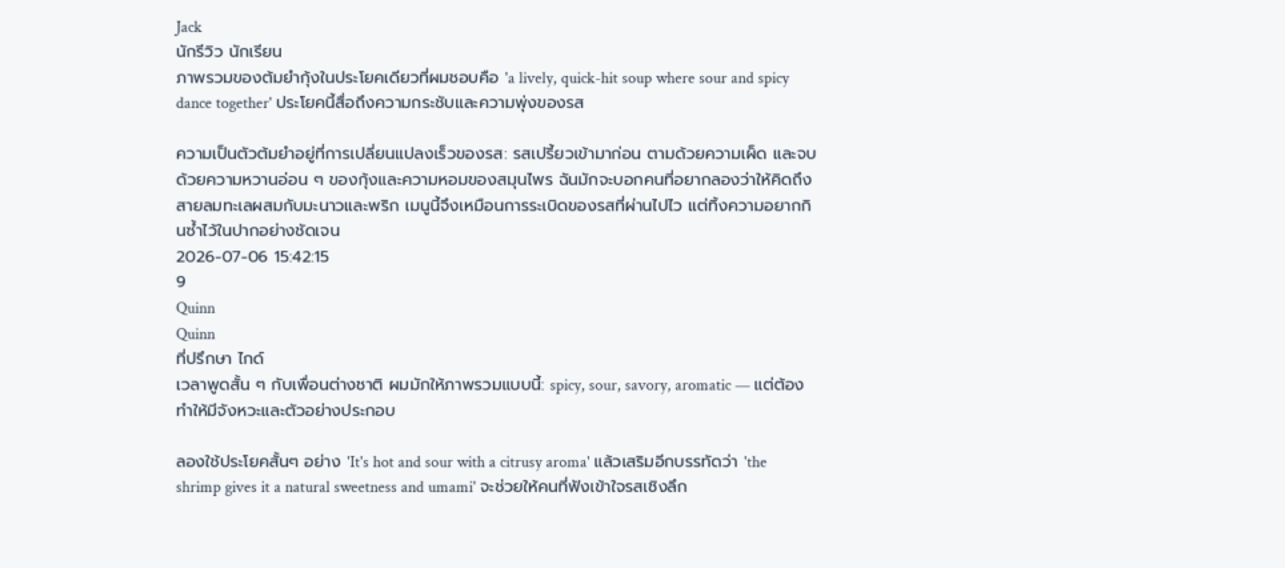Jack
นักรีวิว นักเรียน
ภาพรวมของต้มยำกุ้งในประโยคเดียวที่ผมชอบคือ 'a lively, quick-hit soup where sour and spicy dance together' ประโยคนี้สื่อถึงความกระชับและความพุ่งของรส

ความเป็นตัวต้มยำอยู่ที่การเปลี่ยนแปลงเร็วของรส: รสเปรี้ยวเข้ามาก่อน ตามด้วยความเผ็ด และจบด้วยความหวานอ่อน ๆ ของกุ้งและความหอมของสมุนไพร ฉันมักจะบอกคนที่อยากลองว่าให้คิดถึงสายลมทะเลผสมกับมะนาวและพริก เมนูนี้จึงเหมือนการระเบิดของรสที่ผ่านไปไว แต่ทิ้งความอยากกินซ้ำไว้ในปากอย่างชัดเจน
2026-07-06 15:42:15
9
Quinn
Quinn
ที่ปรึกษา ไกด์
เวลาพูดสั้น ๆ กับเพื่อนต่างชาติ ผมมักให้ภาพรวมแบบนี้: spicy, sour, savory, aromatic — แต่ต้องทำให้มีจังหวะและตัวอย่างประกอบ

ลองใช้ประโยคสั้นๆ อย่าง 'It's hot and sour with a citrusy aroma' แล้วเสริมอีกบรรทัดว่า 'the shrimp gives it a natural sweetness and umami' จะช่วยให้คนที่ฟังเข้าใจรสเชิงลึก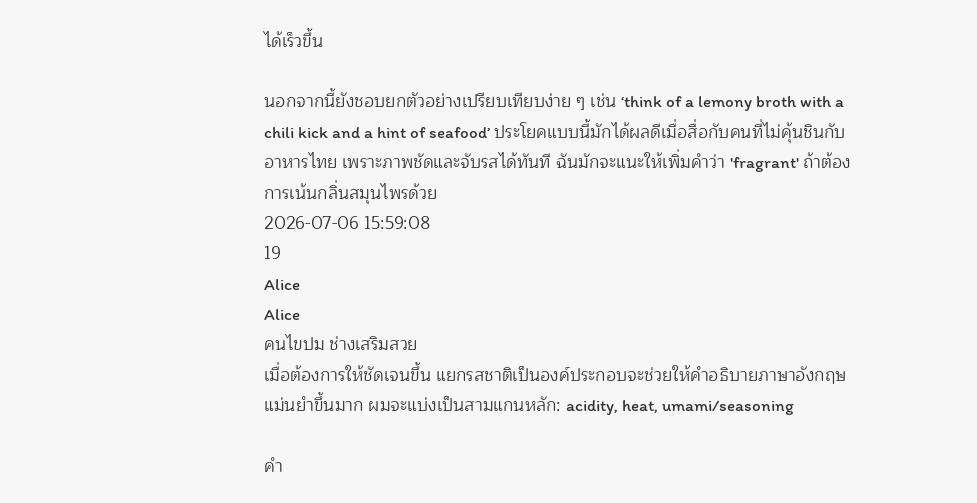ได้เร็วขึ้น

นอกจากนี้ยังชอบยกตัวอย่างเปรียบเทียบง่าย ๆ เช่น ‘think of a lemony broth with a chili kick and a hint of seafood’ ประโยคแบบนี้มักได้ผลดีเมื่อสื่อกับคนที่ไม่คุ้นชินกับอาหารไทย เพราะภาพชัดและจับรสได้ทันที ฉันมักจะแนะให้เพิ่มคำว่า 'fragrant' ถ้าต้องการเน้นกลิ่นสมุนไพรด้วย
2026-07-06 15:59:08
19
Alice
Alice
คนไขปม ช่างเสริมสวย
เมื่อต้องการให้ชัดเจนขึ้น แยกรสชาติเป็นองค์ประกอบจะช่วยให้คำอธิบายภาษาอังกฤษแม่นยำขึ้นมาก ผมจะแบ่งเป็นสามแกนหลัก: acidity, heat, umami/seasoning

คำ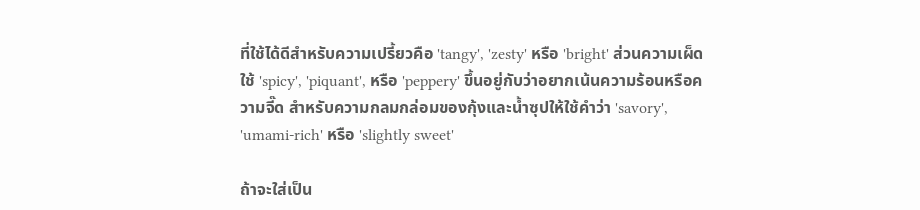ที่ใช้ได้ดีสำหรับความเปรี้ยวคือ 'tangy', 'zesty' หรือ 'bright' ส่วนความเผ็ดใช้ 'spicy', 'piquant', หรือ 'peppery' ขึ้นอยู่กับว่าอยากเน้นความร้อนหรือความจี๊ด สำหรับความกลมกล่อมของกุ้งและน้ำซุปให้ใช้คำว่า 'savory', 'umami-rich' หรือ 'slightly sweet'

ถ้าจะใส่เป็น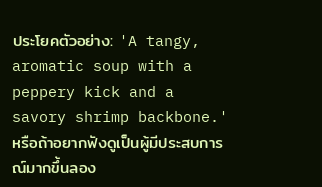ประโยคตัวอย่าง: 'A tangy, aromatic soup with a peppery kick and a savory shrimp backbone.' หรือถ้าอยากฟังดูเป็นผู้มีประสบการณ์มากขึ้นลอง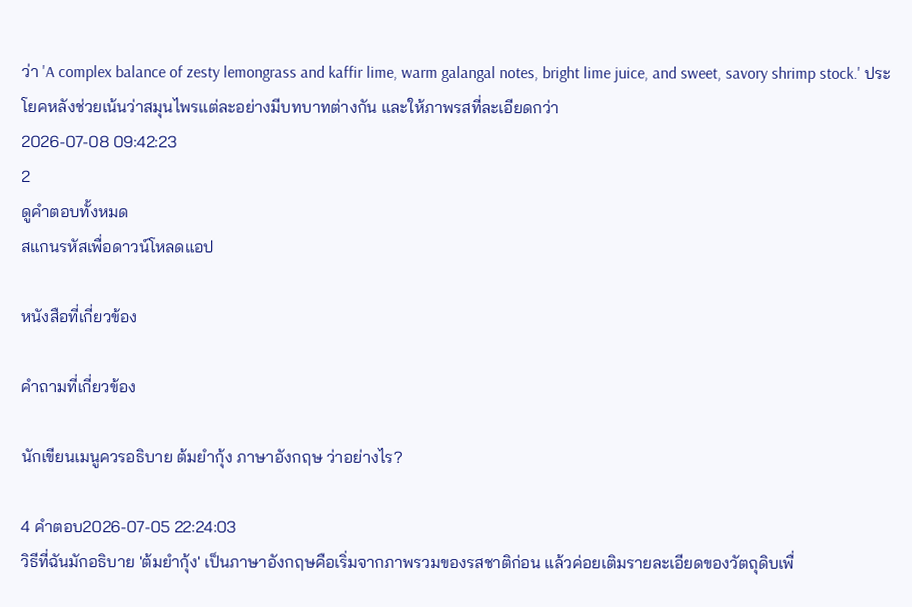ว่า 'A complex balance of zesty lemongrass and kaffir lime, warm galangal notes, bright lime juice, and sweet, savory shrimp stock.' ประโยคหลังช่วยเน้นว่าสมุนไพรแต่ละอย่างมีบทบาทต่างกัน และให้ภาพรสที่ละเอียดกว่า
2026-07-08 09:42:23
2
ดูคำตอบทั้งหมด
สแกนรหัสเพื่อดาวน์โหลดแอป

หนังสือที่เกี่ยวข้อง

คำถามที่เกี่ยวข้อง

นักเขียนเมนูควรอธิบาย ต้มยำกุ้ง ภาษาอังกฤษ ว่าอย่างไร?

4 คำตอบ2026-07-05 22:24:03
วิธีที่ฉันมักอธิบาย 'ต้มยำกุ้ง' เป็นภาษาอังกฤษคือเริ่มจากภาพรวมของรสชาติก่อน แล้วค่อยเติมรายละเอียดของวัตถุดิบเพื่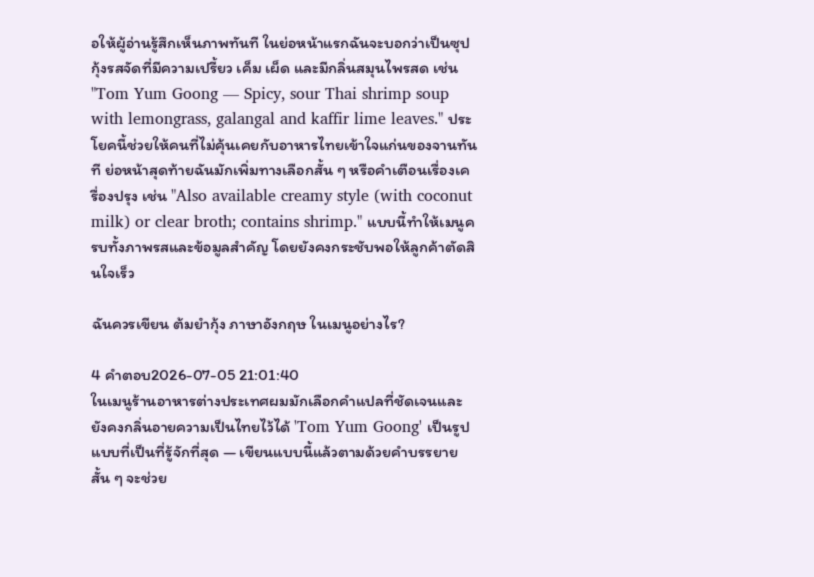อให้ผู้อ่านรู้สึกเห็นภาพทันที ในย่อหน้าแรกฉันจะบอกว่าเป็นซุปกุ้งรสจัดที่มีความเปรี้ยว เค็ม เผ็ด และมีกลิ่นสมุนไพรสด เช่น "Tom Yum Goong — Spicy, sour Thai shrimp soup with lemongrass, galangal and kaffir lime leaves." ประโยคนี้ช่วยให้คนที่ไม่คุ้นเคยกับอาหารไทยเข้าใจแก่นของจานทันที ย่อหน้าสุดท้ายฉันมักเพิ่มทางเลือกสั้น ๆ หรือคำเตือนเรื่องเครื่องปรุง เช่น "Also available creamy style (with coconut milk) or clear broth; contains shrimp." แบบนี้ทำให้เมนูครบทั้งภาพรสและข้อมูลสำคัญ โดยยังคงกระชับพอให้ลูกค้าตัดสินใจเร็ว

ฉันควรเขียน ต้มยำกุ้ง ภาษาอังกฤษ ในเมนูอย่างไร?

4 คำตอบ2026-07-05 21:01:40
ในเมนูร้านอาหารต่างประเทศผมมักเลือกคำแปลที่ชัดเจนและยังคงกลิ่นอายความเป็นไทยไว้ได้ 'Tom Yum Goong' เป็นรูปแบบที่เป็นที่รู้จักที่สุด — เขียนแบบนี้แล้วตามด้วยคำบรรยายสั้น ๆ จะช่วย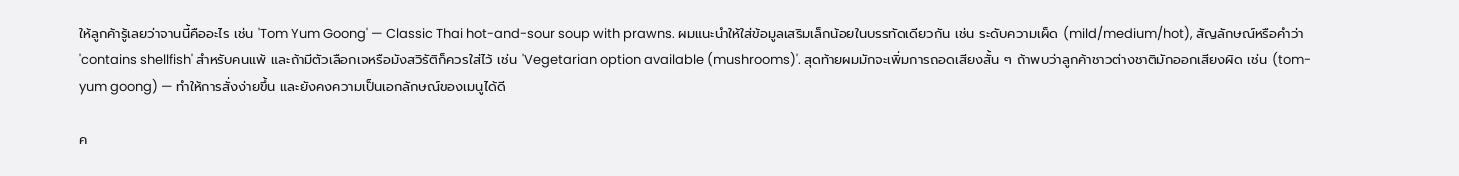ให้ลูกค้ารู้เลยว่าจานนี้คืออะไร เช่น 'Tom Yum Goong' — Classic Thai hot-and-sour soup with prawns. ผมแนะนำให้ใส่ข้อมูลเสริมเล็กน้อยในบรรทัดเดียวกัน เช่น ระดับความเผ็ด (mild/medium/hot), สัญลักษณ์หรือคำว่า 'contains shellfish' สำหรับคนแพ้ และถ้ามีตัวเลือกเจหรือมังสวิรัติก็ควรใส่ไว้ เช่น 'Vegetarian option available (mushrooms)'. สุดท้ายผมมักจะเพิ่มการถอดเสียงสั้น ๆ ถ้าพบว่าลูกค้าชาวต่างชาติมักออกเสียงผิด เช่น (tom-yum goong) — ทำให้การสั่งง่ายขึ้น และยังคงความเป็นเอกลักษณ์ของเมนูได้ดี

ค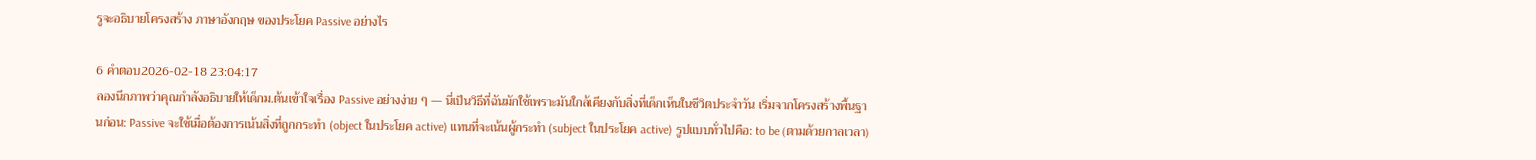รูจะอธิบายโครงสร้าง ภาษาอังกฤษ ของประโยค Passive อย่างไร

6 คำตอบ2026-02-18 23:04:17
ลองนึกภาพว่าคุณกำลังอธิบายให้เด็กม.ต้นเข้าใจเรื่อง Passive อย่างง่าย ๆ — นี่เป็นวิธีที่ฉันมักใช้เพราะมันใกล้เคียงกับสิ่งที่เด็กเห็นในชีวิตประจำวัน เริ่มจากโครงสร้างพื้นฐานก่อน: Passive จะใช้เมื่อต้องการเน้นสิ่งที่ถูกกระทำ (object ในประโยค active) แทนที่จะเน้นผู้กระทำ (subject ในประโยค active) รูปแบบทั่วไปคือ: to be (ตามด้วยกาลเวลา)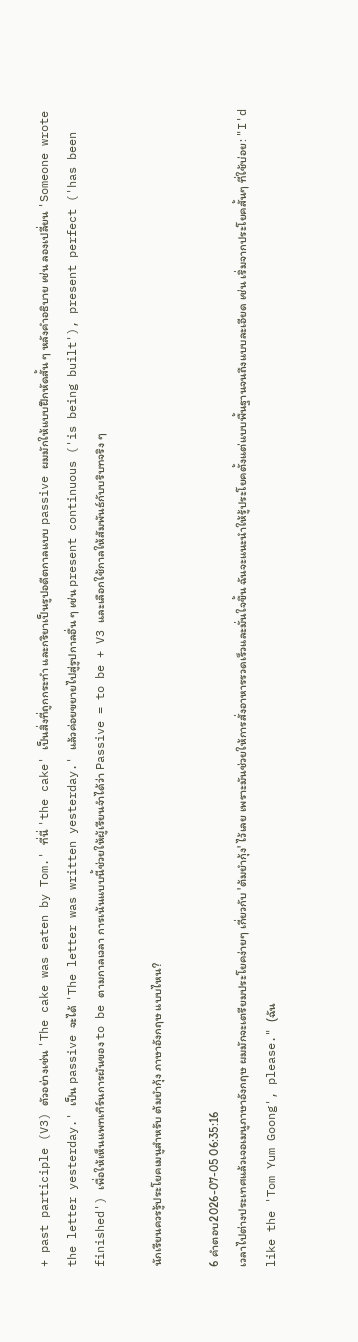+ past participle (V3) ตัวอย่างเช่น 'The cake was eaten by Tom.' ที่นี่ 'the cake' เป็นสิ่งที่ถูกกระทำ และกริยาเป็นรูปอดีตกาลแบบ passive ผมมักให้แบบฝึกหัดสั้น ๆ หลังคำอธิบาย เช่น ลองเปลี่ยน 'Someone wrote the letter yesterday.' เป็น passive จะได้ 'The letter was written yesterday.' แล้วค่อยขยายไปสู่รูปกาลอื่น ๆ เช่น present continuous ('is being built'), present perfect ('has been finished') เพื่อให้เห็นแพทเทิร์นการผันของ to be ตามกาลเวลา การเน้นแบบนี้ช่วยให้ผู้เรียนจำได้ว่า Passive = to be + V3 และเลือกใช้กาลให้สัมพันธ์กับบริบทจริง ๆ

นักเรียนควรรู้ประโยคเมนูสำหรับ ต้มยำกุ้ง ภาษาอังกฤษ แบบไหน?

6 คำตอบ2026-07-05 06:35:16
เวลาไปต่างประเทศแล้วเจอเมนูภาษาอังกฤษ ผมมักจะเตรียมประโยคง่ายๆ เกี่ยวกับ 'ต้มยำกุ้ง' ไว้เลย เพราะมันช่วยให้การสั่งอาหารรวดเร็วและมั่นใจขึ้น ฉันจะแนะนำให้รู้ประโยคตั้งแต่แบบพื้นฐานจนถึงแบบละเอียด เช่น เริ่มจากประโยคสั้นๆ ที่ใช้บ่อย: "I'd like the 'Tom Yum Goong', please." (ฉัน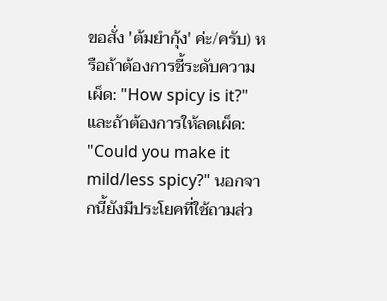ขอสั่ง 'ต้มยำกุ้ง' ค่ะ/ครับ) หรือถ้าต้องการชี้ระดับความเผ็ด: "How spicy is it?" และถ้าต้องการให้ลดเผ็ด: "Could you make it mild/less spicy?" นอกจากนี้ยังมีประโยคที่ใช้ถามส่ว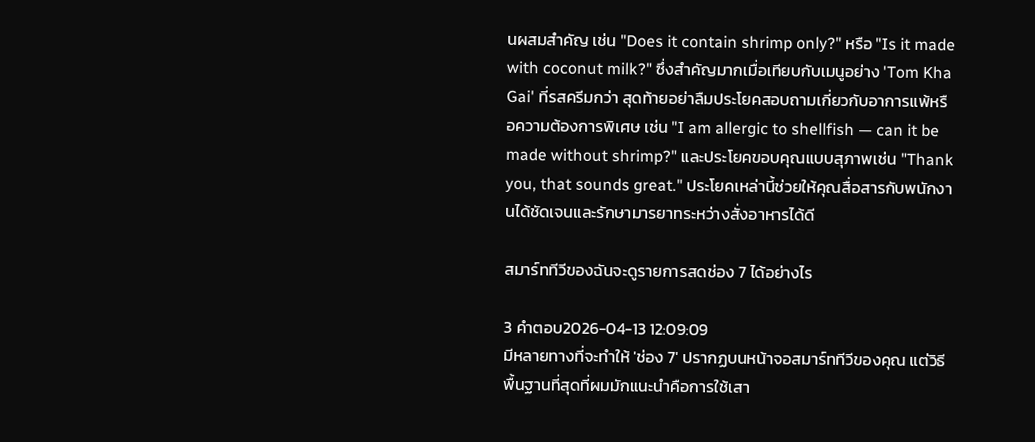นผสมสำคัญ เช่น "Does it contain shrimp only?" หรือ "Is it made with coconut milk?" ซึ่งสำคัญมากเมื่อเทียบกับเมนูอย่าง 'Tom Kha Gai' ที่รสครีมกว่า สุดท้ายอย่าลืมประโยคสอบถามเกี่ยวกับอาการแพ้หรือความต้องการพิเศษ เช่น "I am allergic to shellfish — can it be made without shrimp?" และประโยคขอบคุณแบบสุภาพเช่น "Thank you, that sounds great." ประโยคเหล่านี้ช่วยให้คุณสื่อสารกับพนักงานได้ชัดเจนและรักษามารยาทระหว่างสั่งอาหารได้ดี

สมาร์ททีวีของฉันจะดูรายการสดช่อง 7 ได้อย่างไร

3 คำตอบ2026-04-13 12:09:09
มีหลายทางที่จะทำให้ 'ช่อง 7' ปรากฏบนหน้าจอสมาร์ททีวีของคุณ แต่วิธีพื้นฐานที่สุดที่ผมมักแนะนำคือการใช้เสา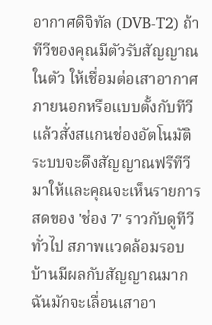อากาศดิจิทัล (DVB-T2) ถ้าทีวีของคุณมีตัวรับสัญญาณในตัว ให้เชื่อมต่อเสาอากาศภายนอกหรือแบบตั้งกับทีวีแล้วสั่งสแกนช่องอัตโนมัติ ระบบจะดึงสัญญาณฟรีทีวีมาให้และคุณจะเห็นรายการสดของ 'ช่อง 7' ราวกับดูทีวีทั่วไป สภาพแวดล้อมรอบบ้านมีผลกับสัญญาณมาก ฉันมักจะเลื่อนเสาอา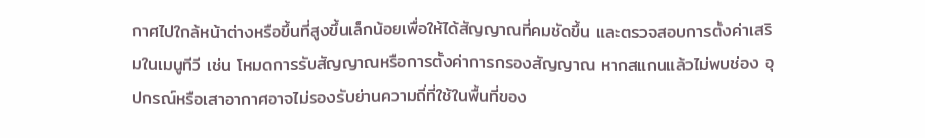กาศไปใกล้หน้าต่างหรือขึ้นที่สูงขึ้นเล็กน้อยเพื่อให้ได้สัญญาณที่คมชัดขึ้น และตรวจสอบการตั้งค่าเสริมในเมนูทีวี เช่น โหมดการรับสัญญาณหรือการตั้งค่าการกรองสัญญาณ หากสแกนแล้วไม่พบช่อง อุปกรณ์หรือเสาอากาศอาจไม่รองรับย่านความถี่ที่ใช้ในพื้นที่ของ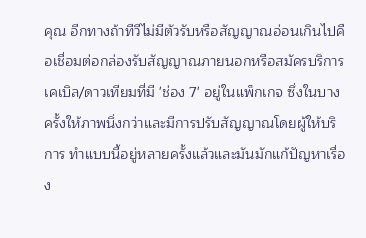คุณ อีกทางถ้าทีวีไม่มีตัวรับหรือสัญญาณอ่อนเกินไปคือเชื่อมต่อกล่องรับสัญญาณภายนอกหรือสมัครบริการเคเบิล/ดาวเทียมที่มี 'ช่อง 7' อยู่ในแพ็กเกจ ซึ่งในบางครั้งให้ภาพนิ่งกว่าและมีการปรับสัญญาณโดยผู้ให้บริการ ทำแบบนี้อยู่หลายครั้งแล้วและมันมักแก้ปัญหาเรื่อง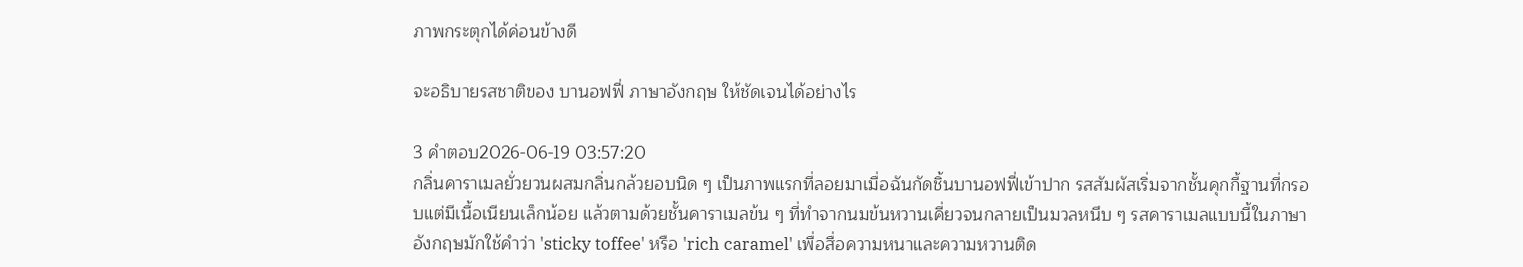ภาพกระตุกได้ค่อนข้างดี

จะอธิบายรสชาติของ บานอฟฟี่ ภาษาอังกฤษ ให้ชัดเจนได้อย่างไร

3 คำตอบ2026-06-19 03:57:20
กลิ่นคาราเมลยั่วยวนผสมกลิ่นกล้วยอบนิด ๆ เป็นภาพแรกที่ลอยมาเมื่อฉันกัดชิ้นบานอฟฟี่เข้าปาก รสสัมผัสเริ่มจากชั้นคุกกี้ฐานที่กรอบแต่มีเนื้อเนียนเล็กน้อย แล้วตามด้วยชั้นคาราเมลข้น ๆ ที่ทำจากนมข้นหวานเคี่ยวจนกลายเป็นมวลหนึบ ๆ รสคาราเมลแบบนี้ในภาษาอังกฤษมักใช้คำว่า 'sticky toffee' หรือ 'rich caramel' เพื่อสื่อความหนาและความหวานติด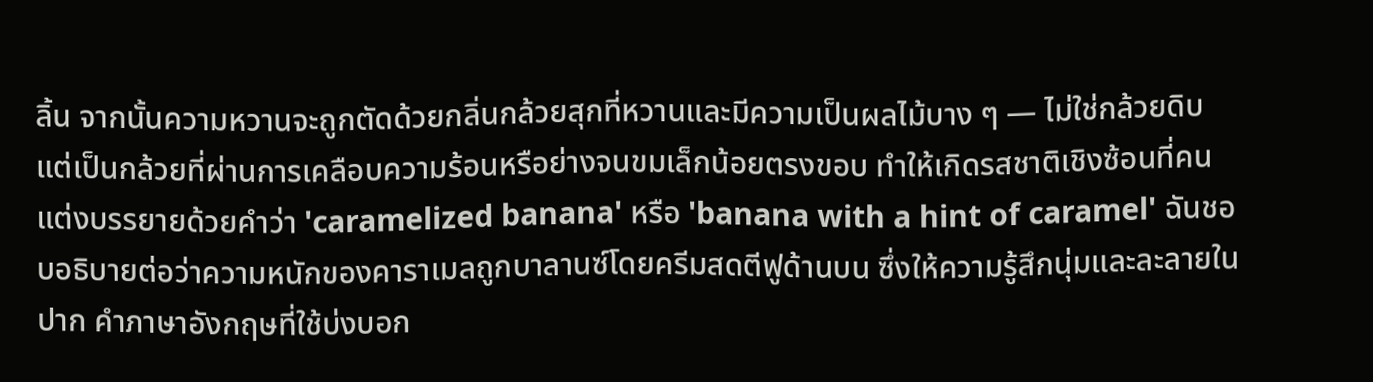ลิ้น จากนั้นความหวานจะถูกตัดด้วยกลิ่นกล้วยสุกที่หวานและมีความเป็นผลไม้บาง ๆ — ไม่ใช่กล้วยดิบ แต่เป็นกล้วยที่ผ่านการเคลือบความร้อนหรือย่างจนขมเล็กน้อยตรงขอบ ทำให้เกิดรสชาติเชิงซ้อนที่คนแต่งบรรยายด้วยคำว่า 'caramelized banana' หรือ 'banana with a hint of caramel' ฉันชอบอธิบายต่อว่าความหนักของคาราเมลถูกบาลานซ์โดยครีมสดตีฟูด้านบน ซึ่งให้ความรู้สึกนุ่มและละลายในปาก คำภาษาอังกฤษที่ใช้บ่งบอก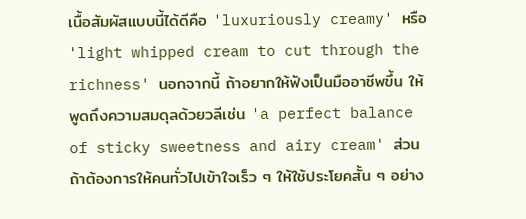เนื้อสัมผัสแบบนี้ได้ดีคือ 'luxuriously creamy' หรือ 'light whipped cream to cut through the richness' นอกจากนี้ ถ้าอยากให้ฟังเป็นมืออาชีพขึ้น ให้พูดถึงความสมดุลด้วยวลีเช่น 'a perfect balance of sticky sweetness and airy cream' ส่วนถ้าต้องการให้คนทั่วไปเข้าใจเร็ว ๆ ให้ใช้ประโยคสั้น ๆ อย่าง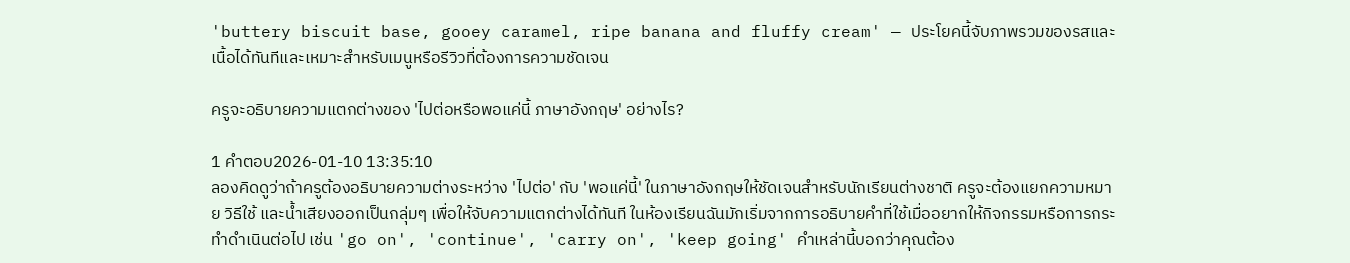'buttery biscuit base, gooey caramel, ripe banana and fluffy cream' — ประโยคนี้จับภาพรวมของรสและเนื้อได้ทันทีและเหมาะสำหรับเมนูหรือรีวิวที่ต้องการความชัดเจน

ครูจะอธิบายความแตกต่างของ 'ไปต่อหรือพอแค่นี้ ภาษาอังกฤษ' อย่างไร?

1 คำตอบ2026-01-10 13:35:10
ลองคิดดูว่าถ้าครูต้องอธิบายความต่างระหว่าง 'ไปต่อ' กับ 'พอแค่นี้' ในภาษาอังกฤษให้ชัดเจนสำหรับนักเรียนต่างชาติ ครูจะต้องแยกความหมาย วิธีใช้ และน้ำเสียงออกเป็นกลุ่มๆ เพื่อให้จับความแตกต่างได้ทันที ในห้องเรียนฉันมักเริ่มจากการอธิบายคำที่ใช้เมื่ออยากให้กิจกรรมหรือการกระทำดำเนินต่อไป เช่น 'go on', 'continue', 'carry on', 'keep going' คำเหล่านี้บอกว่าคุณต้อง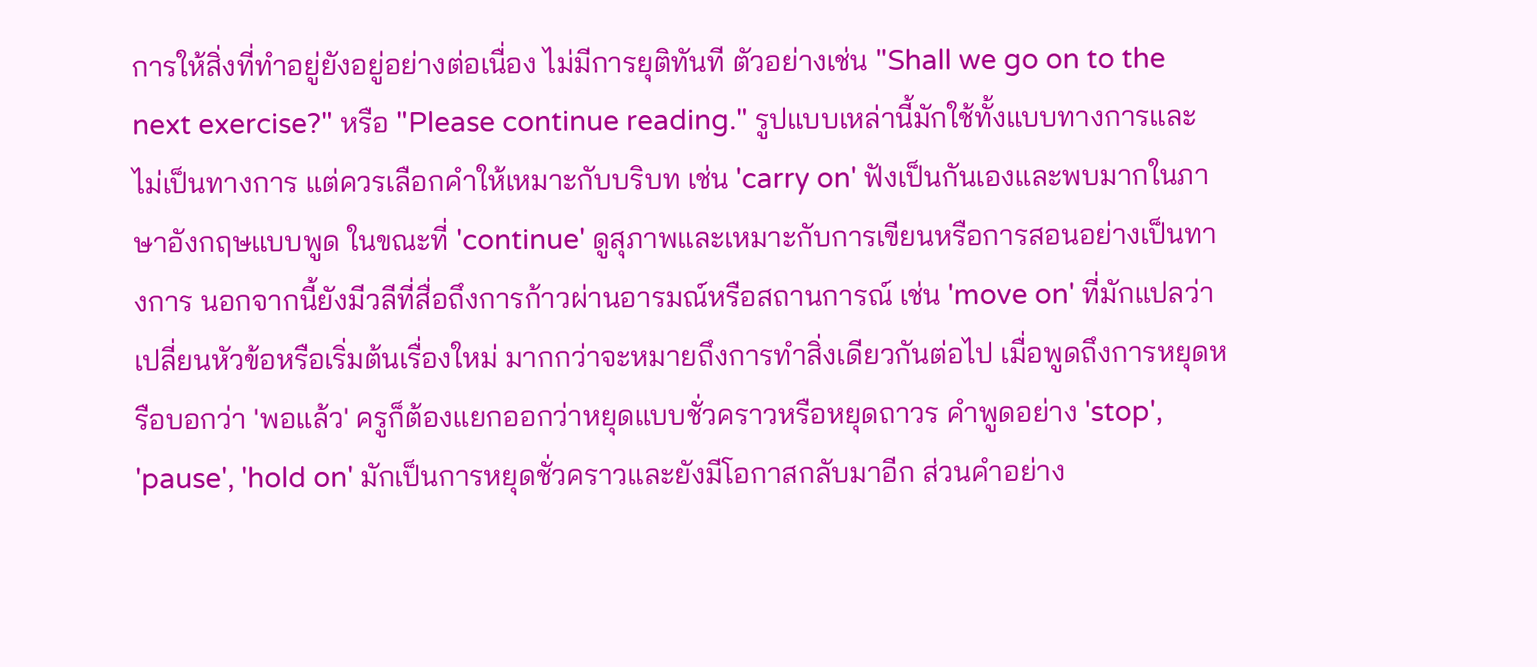การให้สิ่งที่ทำอยู่ยังอยู่อย่างต่อเนื่อง ไม่มีการยุติทันที ตัวอย่างเช่น "Shall we go on to the next exercise?" หรือ "Please continue reading." รูปแบบเหล่านี้มักใช้ทั้งแบบทางการและไม่เป็นทางการ แต่ควรเลือกคำให้เหมาะกับบริบท เช่น 'carry on' ฟังเป็นกันเองและพบมากในภาษาอังกฤษแบบพูด ในขณะที่ 'continue' ดูสุภาพและเหมาะกับการเขียนหรือการสอนอย่างเป็นทางการ นอกจากนี้ยังมีวลีที่สื่อถึงการก้าวผ่านอารมณ์หรือสถานการณ์ เช่น 'move on' ที่มักแปลว่าเปลี่ยนหัวข้อหรือเริ่มต้นเรื่องใหม่ มากกว่าจะหมายถึงการทำสิ่งเดียวกันต่อไป เมื่อพูดถึงการหยุดหรือบอกว่า 'พอแล้ว' ครูก็ต้องแยกออกว่าหยุดแบบชั่วคราวหรือหยุดถาวร คำพูดอย่าง 'stop', 'pause', 'hold on' มักเป็นการหยุดชั่วคราวและยังมีโอกาสกลับมาอีก ส่วนคำอย่าง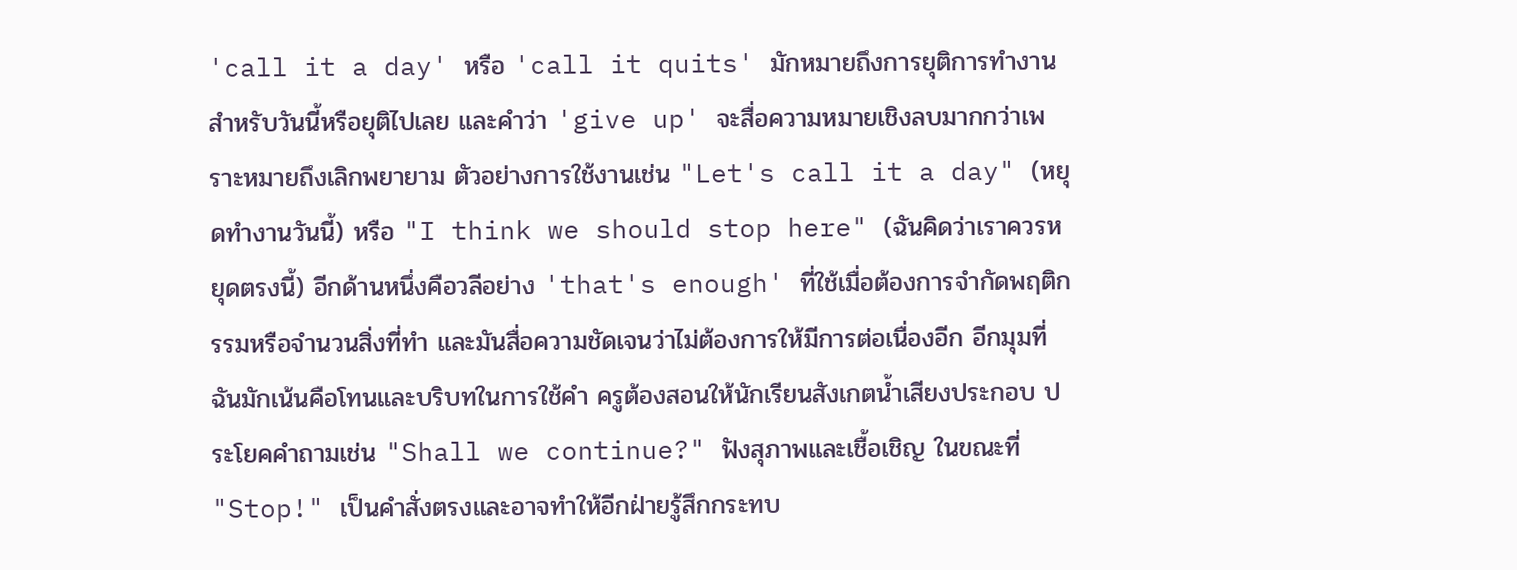'call it a day' หรือ 'call it quits' มักหมายถึงการยุติการทำงานสำหรับวันนี้หรือยุติไปเลย และคำว่า 'give up' จะสื่อความหมายเชิงลบมากกว่าเพราะหมายถึงเลิกพยายาม ตัวอย่างการใช้งานเช่น "Let's call it a day" (หยุดทำงานวันนี้) หรือ "I think we should stop here" (ฉันคิดว่าเราควรหยุดตรงนี้) อีกด้านหนึ่งคือวลีอย่าง 'that's enough' ที่ใช้เมื่อต้องการจำกัดพฤติกรรมหรือจำนวนสิ่งที่ทำ และมันสื่อความชัดเจนว่าไม่ต้องการให้มีการต่อเนื่องอีก อีกมุมที่ฉันมักเน้นคือโทนและบริบทในการใช้คำ ครูต้องสอนให้นักเรียนสังเกตน้ำเสียงประกอบ ประโยคคำถามเช่น "Shall we continue?" ฟังสุภาพและเชื้อเชิญ ในขณะที่ "Stop!" เป็นคำสั่งตรงและอาจทำให้อีกฝ่ายรู้สึกกระทบ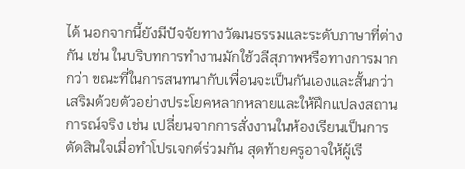ได้ นอกจากนี้ยังมีปัจจัยทางวัฒนธรรมและระดับภาษาที่ต่างกัน เช่น ในบริบทการทำงานมักใช้วลีสุภาพหรือทางการมากกว่า ขณะที่ในการสนทนากับเพื่อนจะเป็นกันเองและสั้นกว่า เสริมด้วยตัวอย่างประโยคหลากหลายและให้ฝึกแปลงสถานการณ์จริง เช่น เปลี่ยนจากการสั่งงานในห้องเรียนเป็นการตัดสินใจเมื่อทำโปรเจกต์ร่วมกัน สุดท้ายครูอาจให้ผู้เรี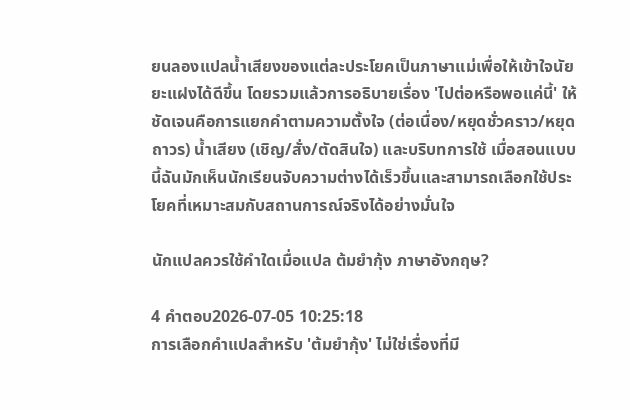ยนลองแปลน้ำเสียงของแต่ละประโยคเป็นภาษาแม่เพื่อให้เข้าใจนัยยะแฝงได้ดีขึ้น โดยรวมแล้วการอธิบายเรื่อง 'ไปต่อหรือพอแค่นี้' ให้ชัดเจนคือการแยกคำตามความตั้งใจ (ต่อเนื่อง/หยุดชั่วคราว/หยุดถาวร) น้ำเสียง (เชิญ/สั่ง/ตัดสินใจ) และบริบทการใช้ เมื่อสอนแบบนี้ฉันมักเห็นนักเรียนจับความต่างได้เร็วขึ้นและสามารถเลือกใช้ประโยคที่เหมาะสมกับสถานการณ์จริงได้อย่างมั่นใจ

นักแปลควรใช้คำใดเมื่อแปล ต้มยำกุ้ง ภาษาอังกฤษ?

4 คำตอบ2026-07-05 10:25:18
การเลือกคำแปลสำหรับ 'ต้มยำกุ้ง' ไม่ใช่เรื่องที่มี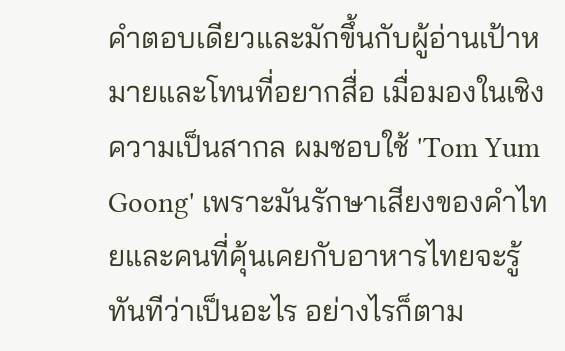คำตอบเดียวและมักขึ้นกับผู้อ่านเป้าหมายและโทนที่อยากสื่อ เมื่อมองในเชิงความเป็นสากล ผมชอบใช้ 'Tom Yum Goong' เพราะมันรักษาเสียงของคำไทยและคนที่คุ้นเคยกับอาหารไทยจะรู้ทันทีว่าเป็นอะไร อย่างไรก็ตาม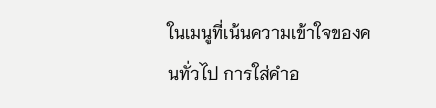ในเมนูที่เน้นความเข้าใจของคนทั่วไป การใส่คำอ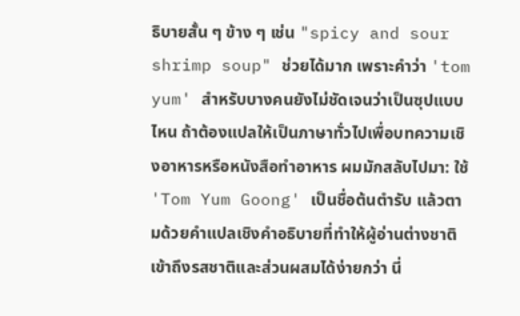ธิบายสั้น ๆ ข้าง ๆ เช่น "spicy and sour shrimp soup" ช่วยได้มาก เพราะคำว่า 'tom yum' สำหรับบางคนยังไม่ชัดเจนว่าเป็นซุปแบบไหน ถ้าต้องแปลให้เป็นภาษาทั่วไปเพื่อบทความเชิงอาหารหรือหนังสือทำอาหาร ผมมักสลับไปมา: ใช้ 'Tom Yum Goong' เป็นชื่อต้นตำรับ แล้วตามด้วยคำแปลเชิงคำอธิบายที่ทำให้ผู้อ่านต่างชาติเข้าถึงรสชาติและส่วนผสมได้ง่ายกว่า นี่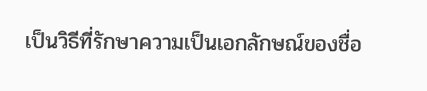เป็นวิธีที่รักษาความเป็นเอกลักษณ์ของชื่อ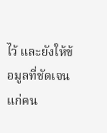ไว้ และยังให้ข้อมูลที่ชัดเจนแก่คน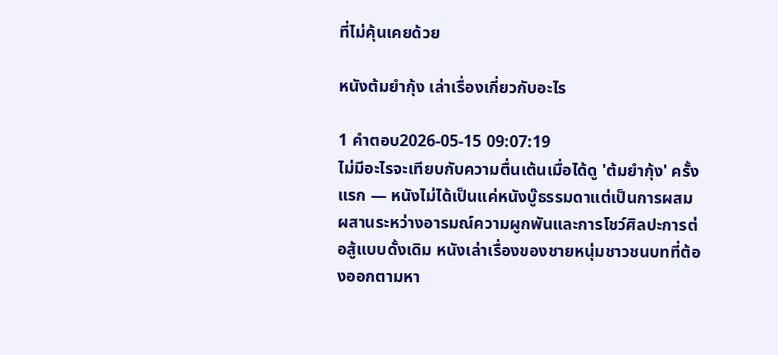ที่ไม่คุ้นเคยด้วย

หนังต้มยำกุ้ง เล่าเรื่องเกี่ยวกับอะไร

1 คำตอบ2026-05-15 09:07:19
ไม่มีอะไรจะเทียบกับความตื่นเต้นเมื่อได้ดู 'ต้มยำกุ้ง' ครั้งแรก — หนังไม่ได้เป็นแค่หนังบู๊ธรรมดาแต่เป็นการผสมผสานระหว่างอารมณ์ความผูกพันและการโชว์ศิลปะการต่อสู้แบบดั้งเดิม หนังเล่าเรื่องของชายหนุ่มชาวชนบทที่ต้องออกตามหา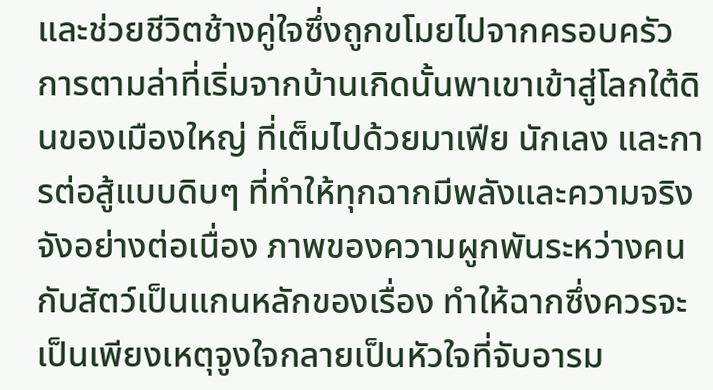และช่วยชีวิตช้างคู่ใจซึ่งถูกขโมยไปจากครอบครัว การตามล่าที่เริ่มจากบ้านเกิดนั้นพาเขาเข้าสู่โลกใต้ดินของเมืองใหญ่ ที่เต็มไปด้วยมาเฟีย นักเลง และการต่อสู้แบบดิบๆ ที่ทำให้ทุกฉากมีพลังและความจริงจังอย่างต่อเนื่อง ภาพของความผูกพันระหว่างคนกับสัตว์เป็นแกนหลักของเรื่อง ทำให้ฉากซึ่งควรจะเป็นเพียงเหตุจูงใจกลายเป็นหัวใจที่จับอารม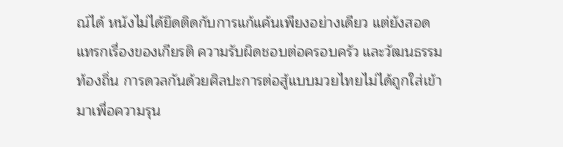ณ์ได้ หนังไม่ได้ยึดติดกับการแก้แค้นเพียงอย่างเดียว แต่ยังสอดแทรกเรื่องของเกียรติ ความรับผิดชอบต่อครอบครัว และวัฒนธรรมท้องถิ่น การดวลกันด้วยศิลปะการต่อสู้แบบมวยไทยไม่ได้ถูกใส่เข้ามาเพื่อความรุน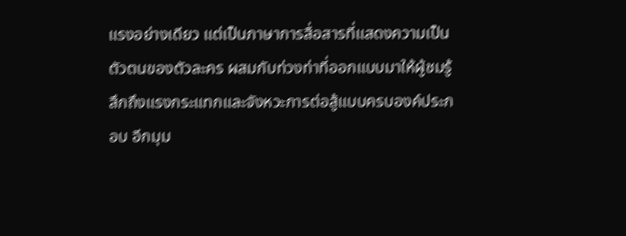แรงอย่างเดียว แต่เป็นภาษาการสื่อสารที่แสดงความเป็นตัวตนของตัวละคร ผสมกับท่วงท่าที่ออกแบบมาให้ผู้ชมรู้สึกถึงแรงกระแทกและจังหวะการต่อสู้แบบครบองค์ประกอบ อีกมุม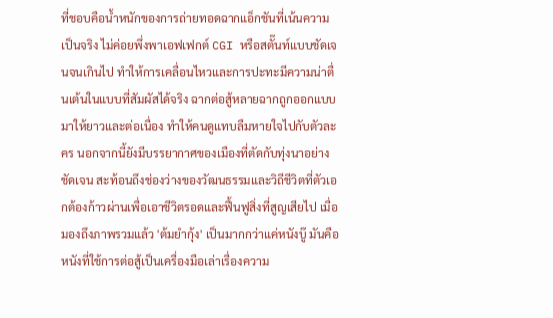ที่ชอบคือน้ำหนักของการถ่ายทอดฉากแอ็กชันที่เน้นความเป็นจริง ไม่ค่อยพึ่งพาเอฟเฟกต์ CGI หรือสตั๊นท์แบบชัดเจนจนเกินไป ทำให้การเคลื่อนไหวและการปะทะมีความน่าตื่นเต้นในแบบที่สัมผัสได้จริง ฉากต่อสู้หลายฉากถูกออกแบบมาให้ยาวและต่อเนื่อง ทำให้คนดูแทบลืมหายใจไปกับตัวละคร นอกจากนี้ยังมีบรรยากาศของเมืองที่ตัดกับทุ่งนาอย่างชัดเจน สะท้อนถึงช่องว่างของวัฒนธรรมและวิถีชีวิตที่ตัวเอกต้องก้าวผ่านเพื่อเอาชีวิตรอดและฟื้นฟูสิ่งที่สูญเสียไป เมื่อมองถึงภาพรวมแล้ว 'ต้มยำกุ้ง' เป็นมากกว่าแค่หนังบู๊ มันคือหนังที่ใช้การต่อสู้เป็นเครื่องมือเล่าเรื่องความ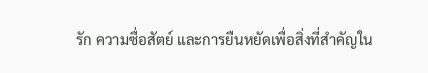รัก ความซื่อสัตย์ และการยืนหยัดเพื่อสิ่งที่สำคัญใน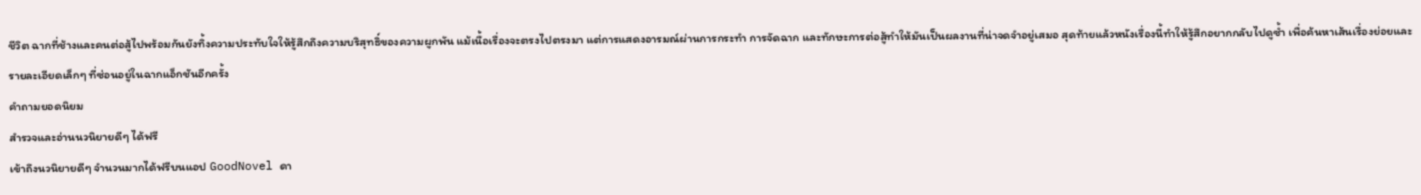ชีวิต ฉากที่ช้างและคนต่อสู้ไปพร้อมกันยังทิ้งความประทับใจให้รู้สึกถึงความบริสุทธิ์ของความผูกพัน แม้เนื้อเรื่องจะตรงไปตรงมา แต่การแสดงอารมณ์ผ่านการกระทำ การจัดฉาก และทักษะการต่อสู้ทำให้มันเป็นผลงานที่น่าจดจำอยู่เสมอ สุดท้ายแล้วหนังเรื่องนี้ทำให้รู้สึกอยากกลับไปดูซ้ำ เพื่อค้นหาเส้นเรื่องย่อยและรายละเอียดเล็กๆ ที่ซ่อนอยู่ในฉากแอ็กชันอีกครั้ง
คำถามยอดนิยม
สำรวจและอ่านนวนิยายดีๆ ได้ฟรี
เข้าถึงนวนิยายดีๆ จำนวนมากได้ฟรีบนแอป GoodNovel ดา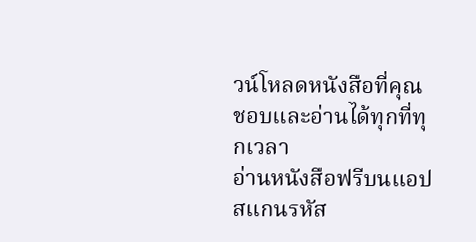วน์โหลดหนังสือที่คุณชอบและอ่านได้ทุกที่ทุกเวลา
อ่านหนังสือฟรีบนแอป
สแกนรหัส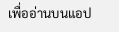เพื่ออ่านบนแอป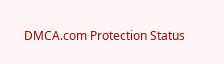DMCA.com Protection Status